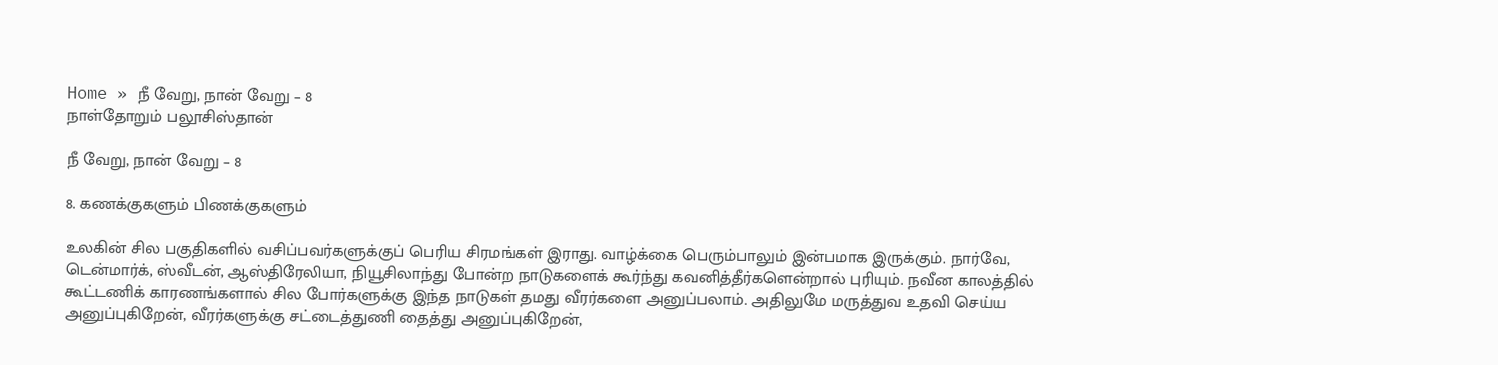Home » நீ வேறு, நான் வேறு – 8
நாள்தோறும் பலூசிஸ்தான்

நீ வேறு, நான் வேறு – 8

8. கணக்குகளும் பிணக்குகளும்

உலகின் சில பகுதிகளில் வசிப்பவர்களுக்குப் பெரிய சிரமங்கள் இராது. வாழ்க்கை பெரும்பாலும் இன்பமாக இருக்கும். நார்வே, டென்மார்க், ஸ்வீடன், ஆஸ்திரேலியா, நியூசிலாந்து போன்ற நாடுகளைக் கூர்ந்து கவனித்தீர்களென்றால் புரியும். நவீன காலத்தில் கூட்டணிக் காரணங்களால் சில போர்களுக்கு இந்த நாடுகள் தமது வீரர்களை அனுப்பலாம். அதிலுமே மருத்துவ உதவி செய்ய அனுப்புகிறேன், வீரர்களுக்கு சட்டைத்துணி தைத்து அனுப்புகிறேன்,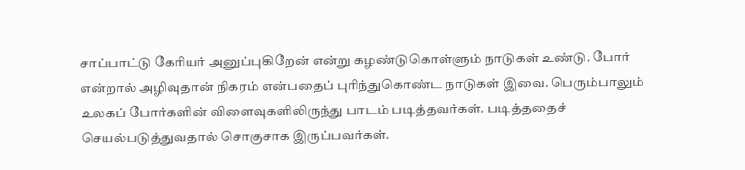சாப்பாட்டு கேரியர் அனுப்புகிறேன் என்று கழண்டுகொள்ளும் நாடுகள் உண்டு. போர் என்றால் அழிவுதான் நிகரம் என்பதைப் புரிந்துகொண்ட நாடுகள் இவை. பெரும்பாலும் உலகப் போர்களின் விளைவுகளிலிருந்து பாடம் படித்தவர்கள். படித்ததைச் செயல்படுத்துவதால் சொகுசாக இருப்பவர்கள்.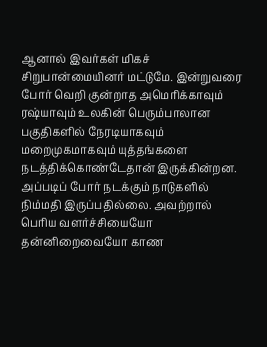ஆனால் இவர்கள் மிகச் சிறுபான்மையினர் மட்டுமே. இன்றுவரை போர் வெறி குன்றாத அமெரிக்காவும் ரஷ்யாவும் உலகின் பெரும்பாலான பகுதிகளில் நேரடியாகவும் மறைமுகமாகவும் யுத்தங்களை நடத்திக்கொண்டேதான் இருக்கின்றன. அப்படிப் போர் நடக்கும் நாடுகளில் நிம்மதி இருப்பதில்லை. அவற்றால் பெரிய வளர்ச்சியையோ தன்னிறைவையோ காண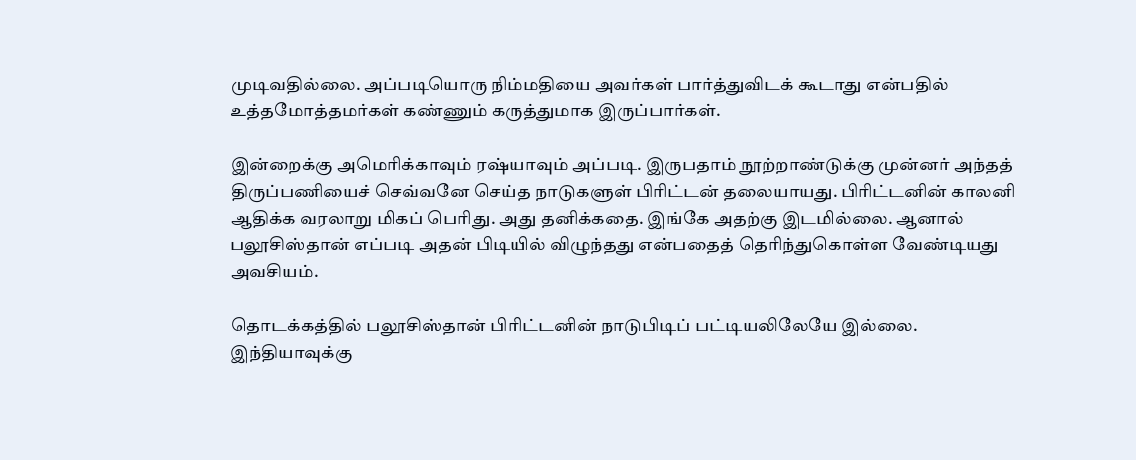முடிவதில்லை. அப்படியொரு நிம்மதியை அவர்கள் பார்த்துவிடக் கூடாது என்பதில் உத்தமோத்தமர்கள் கண்ணும் கருத்துமாக இருப்பார்கள்.

இன்றைக்கு அமெரிக்காவும் ரஷ்யாவும் அப்படி. இருபதாம் நூற்றாண்டுக்கு முன்னர் அந்தத் திருப்பணியைச் செவ்வனே செய்த நாடுகளுள் பிரிட்டன் தலையாயது. பிரிட்டனின் காலனி ஆதிக்க வரலாறு மிகப் பெரிது. அது தனிக்கதை. இங்கே அதற்கு இடமில்லை. ஆனால் பலூசிஸ்தான் எப்படி அதன் பிடியில் விழுந்தது என்பதைத் தெரிந்துகொள்ள வேண்டியது அவசியம்.

தொடக்கத்தில் பலூசிஸ்தான் பிரிட்டனின் நாடுபிடிப் பட்டியலிலேயே இல்லை. இந்தியாவுக்கு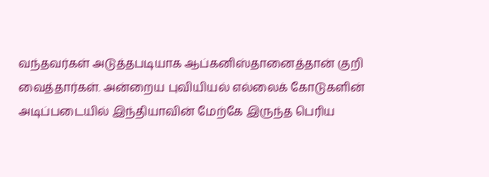வந்தவர்கள் அடுத்தபடியாக ஆப்கனிஸ்தானைத்தான் குறி வைத்தார்கள். அன்றைய புவியியல் எல்லைக் கோடுகளின் அடிப்படையில் இந்தியாவின் மேற்கே இருந்த பெரிய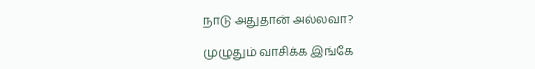நாடு அதுதான் அல்லவா?

முழுதும் வாசிக்க இங்கே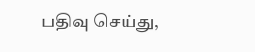பதிவு செய்து,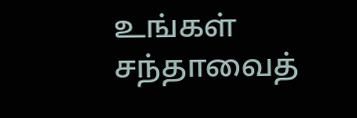உங்கள் சந்தாவைத்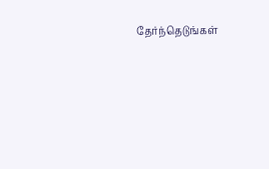தேர்ந்தெடுங்கள்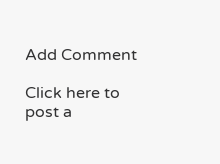Add Comment

Click here to post a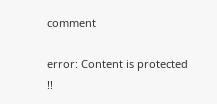comment

error: Content is protected !!